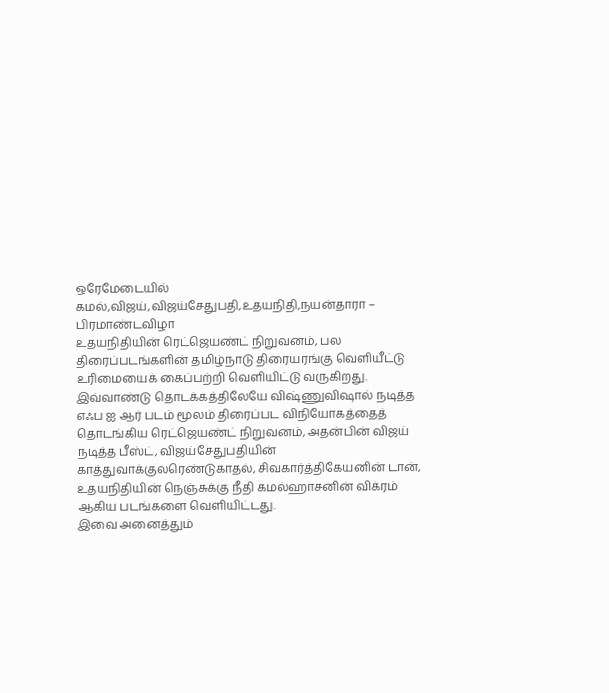ஒரேமேடையில் கமல்,விஜய்,விஜய்சேதுபதி,உதயநிதி,நயன்தாரா – பிரமாண்டவிழா
உதயநிதியின் ரெட்ஜெயண்ட் நிறுவனம், பல திரைப்படங்களின் தமிழ்நாடு திரையரங்கு வெளியீட்டு உரிமையைக் கைப்பற்றி வெளியிட்டு வருகிறது.
இவ்வாண்டு தொடக்கத்திலேயே விஷ்ணுவிஷால் நடித்த எஃப ஐ ஆர் படம் மூலம் திரைப்பட விநியோகத்தைத் தொடங்கிய ரெட்ஜெயண்ட் நிறுவனம், அதன்பின் விஜய் நடித்த பீஸ்ட், விஜய்சேதுபதியின் காத்துவாக்குலரெண்டுகாதல், சிவகார்த்திகேயனின் டான், உதயநிதியின் நெஞ்சுக்கு நீதி கமல்ஹாசனின் விக்ரம் ஆகிய படங்களை வெளியிட்டது.
இவை அனைத்தும்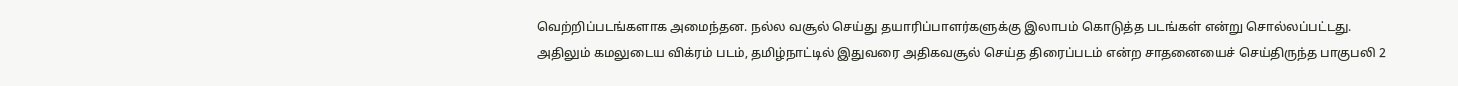வெற்றிப்படங்களாக அமைந்தன. நல்ல வசூல் செய்து தயாரிப்பாளர்களுக்கு இலாபம் கொடுத்த படங்கள் என்று சொல்லப்பட்டது.
அதிலும் கமலுடைய விக்ரம் படம், தமிழ்நாட்டில் இதுவரை அதிகவசூல் செய்த திரைப்படம் என்ற சாதனையைச் செய்திருந்த பாகுபலி 2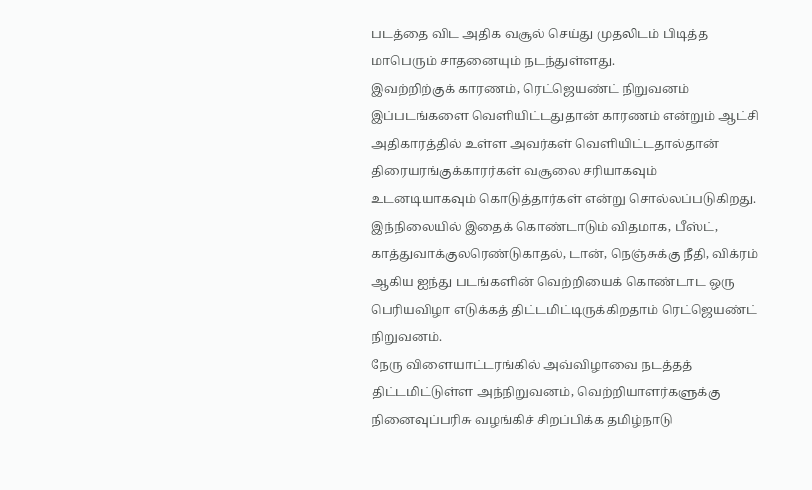படத்தை விட அதிக வசூல் செய்து முதலிடம் பிடித்த மாபெரும் சாதனையும் நடந்துள்ளது.
இவற்றிற்குக் காரணம், ரெட்ஜெயண்ட் நிறுவனம் இப்படங்களை வெளியிட்டதுதான் காரணம் என்றும் ஆட்சி அதிகாரத்தில் உள்ள அவர்கள் வெளியிட்டதால்தான் திரையரங்குக்காரர்கள் வசூலை சரியாகவும் உடனடியாகவும் கொடுத்தார்கள் என்று சொல்லப்படுகிறது.
இந்நிலையில் இதைக் கொண்டாடும் விதமாக, பீஸ்ட், காத்துவாக்குலரெண்டுகாதல், டான், நெஞ்சுக்கு நீதி, விக்ரம் ஆகிய ஐந்து படங்களின் வெற்றியைக் கொண்டாட ஒரு பெரியவிழா எடுக்கத் திட்டமிட்டிருக்கிறதாம் ரெட்ஜெயண்ட் நிறுவனம்.
நேரு விளையாட்டரங்கில் அவ்விழாவை நடத்தத் திட்டமிட்டுள்ள அந்நிறுவனம், வெற்றியாளர்களுக்கு நினைவுப்பரிசு வழங்கிச் சிறப்பிக்க தமிழ்நாடு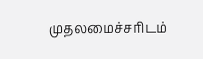முதலமைச்சரிடம்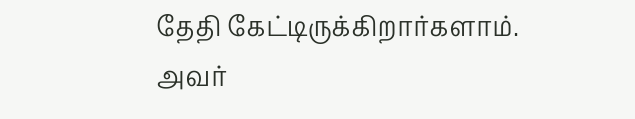தேதி கேட்டிருக்கிறார்களாம்.
அவர்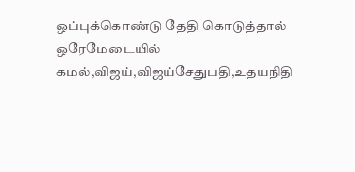ஒப்புக்கொண்டு தேதி கொடுத்தால் ஒரேமேடையில் கமல்,விஜய்,விஜய்சேதுபதி,உதயநிதி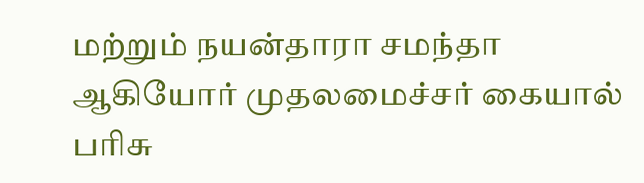மற்றும் நயன்தாரா சமந்தா ஆகியோர் முதலமைச்சர் கையால் பரிசு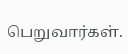பெறுவார்கள்.